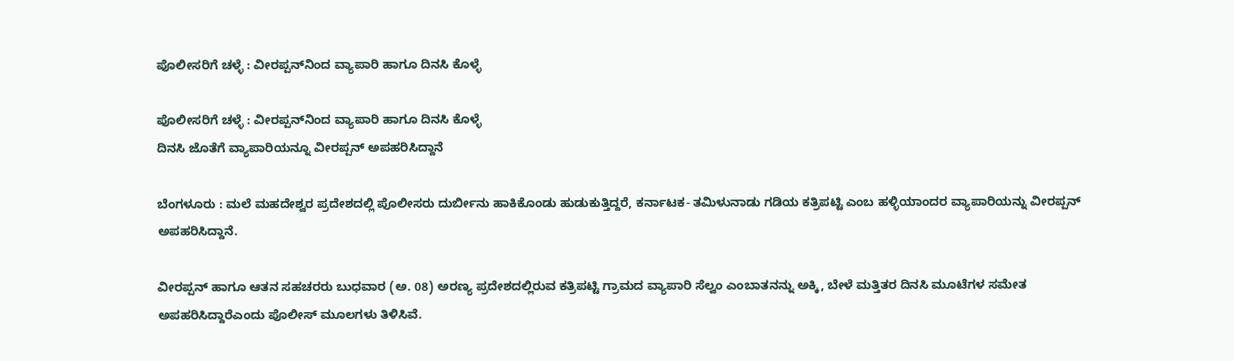ಪೊಲೀಸರಿಗೆ ಚಳ್ಳೆ : ವೀರಪ್ಪನ್‌ನಿಂದ ವ್ಯಾಪಾರಿ ಹಾಗೂ ದಿನಸಿ ಕೊಳ್ಳೆ

ಪೊಲೀಸರಿಗೆ ಚಳ್ಳೆ : ವೀರಪ್ಪನ್‌ನಿಂದ ವ್ಯಾಪಾರಿ ಹಾಗೂ ದಿನಸಿ ಕೊಳ್ಳೆ
ದಿನಸಿ ಜೊತೆಗೆ ವ್ಯಾಪಾರಿಯನ್ನೂ ವೀರಪ್ಪನ್‌ ಅಪಹರಿಸಿದ್ದಾನೆ

ಬೆಂಗಳೂರು : ಮಲೆ ಮಹದೇಶ್ವರ ಪ್ರದೇಶದಲ್ಲಿ ಪೊಲೀಸರು ದುರ್ಬೀನು ಹಾಕಿಕೊಂಡು ಹುಡುಕುತ್ತಿದ್ದರೆ, ಕರ್ನಾಟಕ- ತಮಿಳುನಾಡು ಗಡಿಯ ಕತ್ರಿಪಟ್ಟಿ ಎಂಬ ಹಳ್ಳಿಯಾಂದರ ವ್ಯಾಪಾರಿಯನ್ನು ವೀರಪ್ಪನ್‌ ಅಪಹರಿಸಿದ್ದಾನೆ.

ವೀರಪ್ಪನ್‌ ಹಾಗೂ ಆತನ ಸಹಚರರು ಬುಧವಾರ (ಅ. 08) ಅರಣ್ಯ ಪ್ರದೇಶದಲ್ಲಿರುವ ಕತ್ರಿಪಟ್ಟಿ ಗ್ರಾಮದ ವ್ಯಾಪಾರಿ ಸೆಲ್ವಂ ಎಂಬಾತನನ್ನು ಅಕ್ಕಿ, ಬೇಳೆ ಮತ್ತಿತರ ದಿನಸಿ ಮೂಟೆಗಳ ಸಮೇತ ಅಪಹರಿಸಿದ್ದಾರೆಎಂದು ಪೊಲೀಸ್‌ ಮೂಲಗಳು ತಿಳಿಸಿವೆ.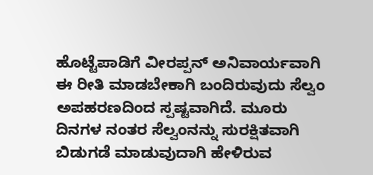ಹೊಟ್ಟೆಪಾಡಿಗೆ ವೀರಪ್ಪನ್‌ ಅನಿವಾರ್ಯವಾಗಿ ಈ ರೀತಿ ಮಾಡಬೇಕಾಗಿ ಬಂದಿರುವುದು ಸೆಲ್ವಂ ಅಪಹರಣದಿಂದ ಸ್ಪಷ್ಟವಾಗಿದೆ. ಮೂರು ದಿನಗಳ ನಂತರ ಸೆಲ್ವಂನನ್ನು ಸುರಕ್ಷಿತವಾಗಿ ಬಿಡುಗಡೆ ಮಾಡುವುದಾಗಿ ಹೇಳಿರುವ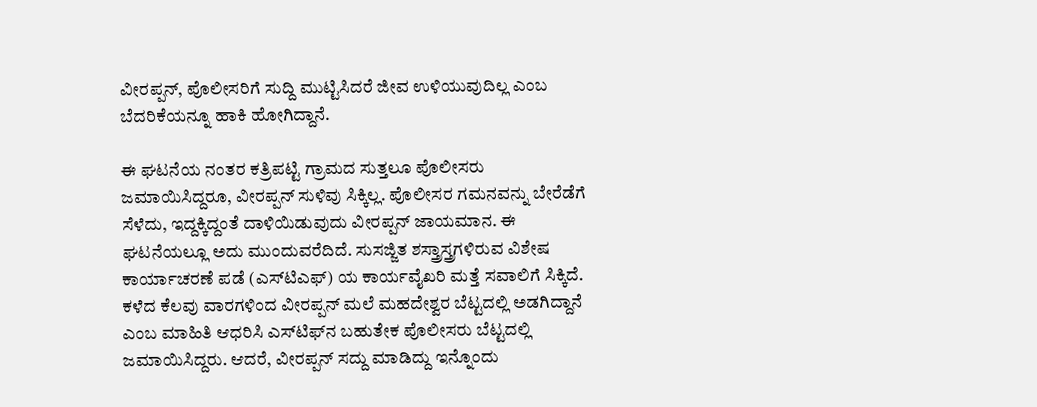ವೀರಪ್ಪನ್‌, ಪೊಲೀಸರಿಗೆ ಸುದ್ದಿ ಮುಟ್ಟಿಸಿದರೆ ಜೀವ ಉಳಿಯುವುದಿಲ್ಲ ಎಂಬ ಬೆದರಿಕೆಯನ್ನೂ ಹಾಕಿ ಹೋಗಿದ್ದಾನೆ.

ಈ ಘಟನೆಯ ನಂತರ ಕತ್ರಿಪಟ್ಟಿ ಗ್ರಾಮದ ಸುತ್ತಲೂ ಪೊಲೀಸರು ಜಮಾಯಿಸಿದ್ದರೂ, ವೀರಪ್ಪನ್‌ ಸುಳಿವು ಸಿಕ್ಕಿಲ್ಲ. ಪೊಲೀಸರ ಗಮನವನ್ನು ಬೇರೆಡೆಗೆ ಸೆಳೆದು, ಇದ್ದಕ್ಕಿದ್ದಂತೆ ದಾಳಿಯಿಡುವುದು ವೀರಪ್ಪನ್‌ ಜಾಯಮಾನ. ಈ ಘಟನೆಯಲ್ಲೂ ಅದು ಮುಂದುವರೆದಿದೆ. ಸುಸಜ್ಜಿತ ಶಸ್ತ್ರಾಸ್ತ್ರಗಳಿರುವ ವಿಶೇಷ ಕಾರ್ಯಾಚರಣೆ ಪಡೆ (ಎಸ್‌ಟಿಎಫ್‌) ಯ ಕಾರ್ಯವೈಖರಿ ಮತ್ತೆ ಸವಾಲಿಗೆ ಸಿಕ್ಕಿದೆ. ಕಳೆದ ಕೆಲವು ವಾರಗಳಿಂದ ವೀರಪ್ಪನ್‌ ಮಲೆ ಮಹದೇಶ್ವರ ಬೆಟ್ಟದಲ್ಲಿ ಅಡಗಿದ್ದಾನೆ ಎಂಬ ಮಾಹಿತಿ ಆಧರಿಸಿ ಎಸ್‌ಟಿಫ್‌ನ ಬಹುತೇಕ ಪೊಲೀಸರು ಬೆಟ್ಟದಲ್ಲಿ ಜಮಾಯಿಸಿದ್ದರು. ಆದರೆ, ವೀರಪ್ಪನ್‌ ಸದ್ದು ಮಾಡಿದ್ದು ಇನ್ನೊಂದು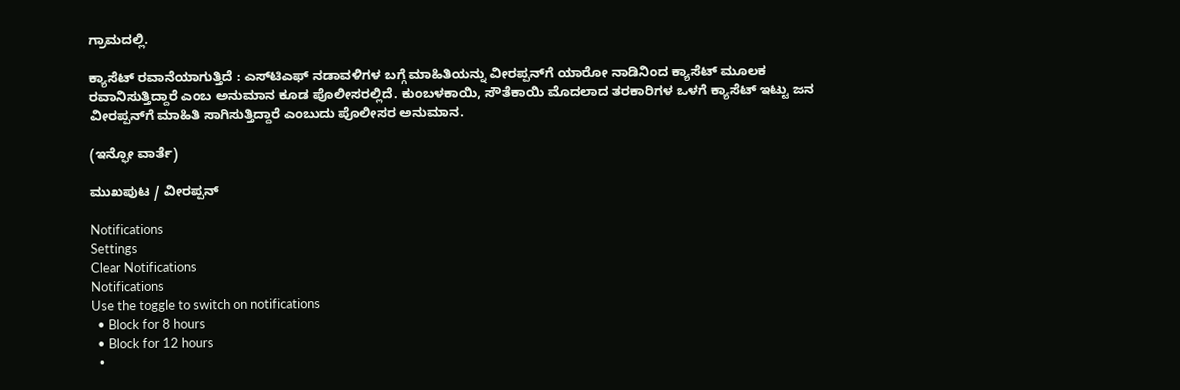ಗ್ರಾಮದಲ್ಲಿ.

ಕ್ಯಾಸೆಟ್‌ ರವಾನೆಯಾಗುತ್ತಿದೆ : ಎಸ್‌ಟಿಎಫ್‌ ನಡಾವಳಿಗಳ ಬಗ್ಗೆ ಮಾಹಿತಿಯನ್ನು ವೀರಪ್ಪನ್‌ಗೆ ಯಾರೋ ನಾಡಿನಿಂದ ಕ್ಯಾಸೆಟ್‌ ಮೂಲಕ ರವಾನಿಸುತ್ತಿದ್ದಾರೆ ಎಂಬ ಅನುಮಾನ ಕೂಡ ಪೊಲೀಸರಲ್ಲಿದೆ. ಕುಂಬಳಕಾಯಿ, ಸೌತೆಕಾಯಿ ಮೊದಲಾದ ತರಕಾರಿಗಳ ಒಳಗೆ ಕ್ಯಾಸೆಟ್‌ ಇಟ್ಟು ಜನ ವೀರಪ್ಪನ್‌ಗೆ ಮಾಹಿತಿ ಸಾಗಿಸುತ್ತಿದ್ದಾರೆ ಎಂಬುದು ಪೊಲೀಸರ ಅನುಮಾನ.

(ಇನ್ಫೋ ವಾರ್ತೆ)

ಮುಖಪುಟ / ವೀರಪ್ಪನ್‌

Notifications
Settings
Clear Notifications
Notifications
Use the toggle to switch on notifications
  • Block for 8 hours
  • Block for 12 hours
  •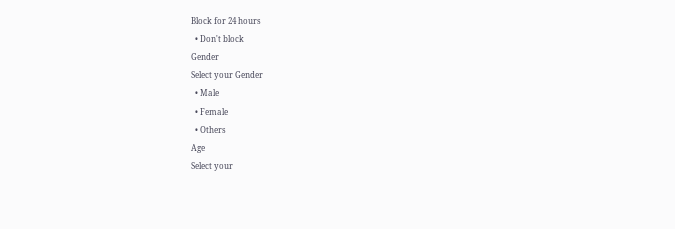Block for 24 hours
  • Don't block
Gender
Select your Gender
  • Male
  • Female
  • Others
Age
Select your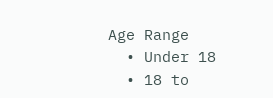Age Range
  • Under 18
  • 18 to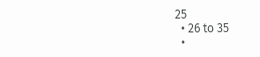25
  • 26 to 35
  •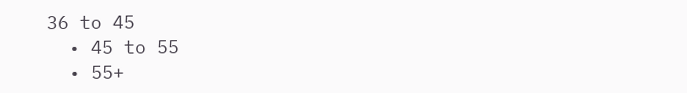36 to 45
  • 45 to 55
  • 55+